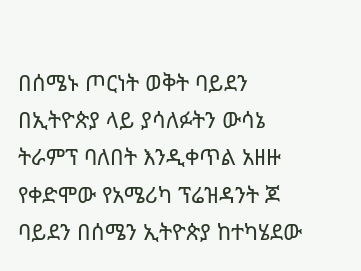በሰሜኑ ጦርነት ወቅት ባይደን በኢትዮጵያ ላይ ያሳለፉትን ውሳኔ ትራምፕ ባለበት እንዲቀጥል አዘዙ
የቀድሞው የአሜሪካ ፕሬዝዳንት ጆ ባይደን በሰሜን ኢትዮጵያ ከተካሄደው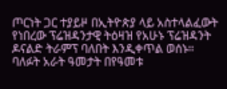ጦርነት ጋር ተያይዞ በኢትዮጵያ ላይ አስተላልፈውት የነበረው ፕሬዝዳንታዊ ትዕዛዝ የአሁኑ ፕሬዝዳንት ዶናልድ ትራምፕ ባለበት እንዲቀጥል ወሰኑ። ባለፉት አራት ዓመታት በየዓመቱ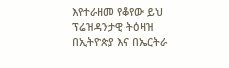እየተራዘመ የቆየው ይህ ፕሬዝዳንታዊ ትዕዛዝ በኢትዮጵያ እና በኤርትራ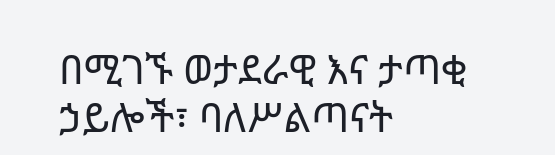በሚገኙ ወታደራዊ እና ታጣቂ ኃይሎች፣ ባለሥልጣናት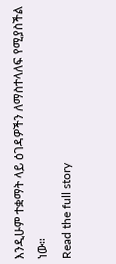እንዲሁም ተቋማት ላይ ዕገዳዎችን ለማስተላለፍ የሚያስችል ነው።
Read the full story